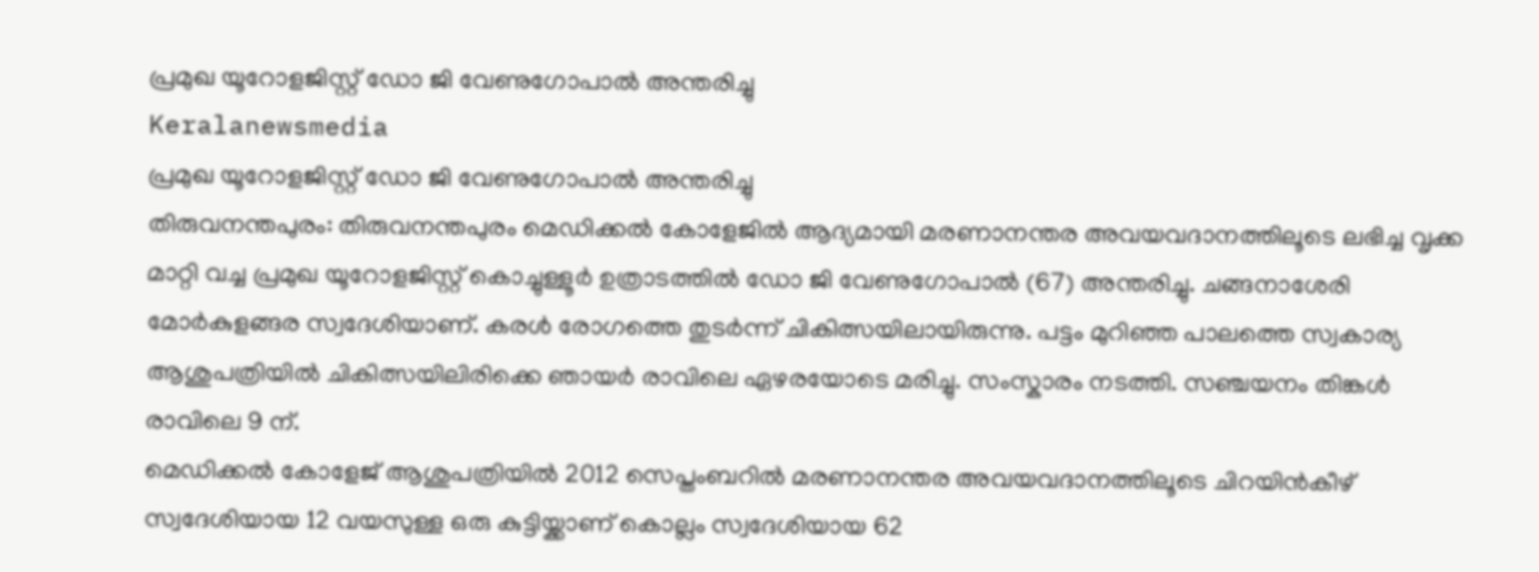പ്രമുഖ യൂറോളജിസ്റ്റ് ഡോ ജി വേണുഗോപാൽ അന്തരിച്ചു
Keralanewsmedia
പ്രമുഖ യൂറോളജിസ്റ്റ് ഡോ ജി വേണുഗോപാൽ അന്തരിച്ചു
തിരുവനന്തപുരം: തിരുവനന്തപുരം മെഡിക്കൽ കോളേജിൽ ആദ്യമായി മരണാനന്തര അവയവദാനത്തിലൂടെ ലഭിച്ച വൃക്ക മാറ്റി വച്ച പ്രമുഖ യൂറോളജിസ്റ്റ് കൊച്ചുള്ളൂർ ഉത്രാടത്തിൽ ഡോ ജി വേണുഗോപാൽ (67) അന്തരിച്ചു. ചങ്ങനാശേരി മോർകുളങ്ങര സ്വദേശിയാണ്. കരൾ രോഗത്തെ തുടർന്ന് ചികിത്സയിലായിരുന്നു. പട്ടം മുറിഞ്ഞ പാലത്തെ സ്വകാര്യ ആശുപത്രിയിൽ ചികിത്സയിലിരിക്കെ ഞായർ രാവിലെ ഏഴരയോടെ മരിച്ചു. സംസ്കാരം നടത്തി. സഞ്ചയനം തിങ്കൾ രാവിലെ 9 ന്.
മെഡിക്കൽ കോളേജ് ആശുപത്രിയിൽ 2012 സെപ്തംബറിൽ മരണാനന്തര അവയവദാനത്തിലൂടെ ചിറയിൻകീഴ് സ്വദേശിയായ 12 വയസുള്ള ഒരു കുട്ടിയ്ക്കാണ് കൊല്ലം സ്വദേശിയായ 62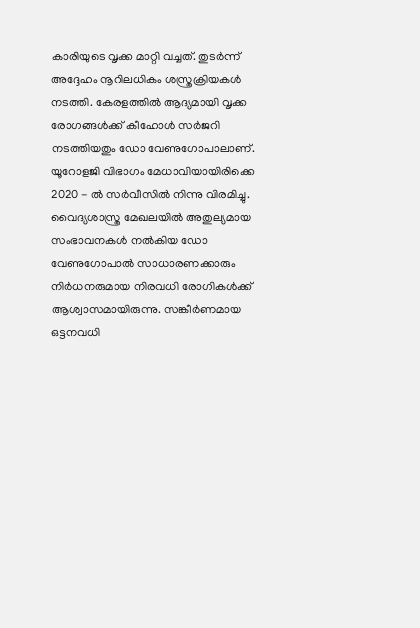കാരിയുടെ വൃക്ക മാറ്റി വച്ചത്. തുടർന്ന് അദ്ദേഹം നൂറിലധികം ശസ്ത്രക്രിയകൾ നടത്തി. കേരളത്തിൽ ആദ്യമായി വൃക്ക രോഗങ്ങൾക്ക് കീഹോൾ സർജറി നടത്തിയതും ഡോ വേണുഗോപാലാണ്. യൂറോളജി വിഭാഗം മേധാവിയായിരിക്കെ 2020 - ൽ സർവീസിൽ നിന്നു വിരമിച്ചു.
വൈദ്യശാസ്ത്ര മേഖലയിൽ അതുല്യമായ സംഭാവനകൾ നൽകിയ ഡോ വേണുഗോപാൽ സാധാരണക്കാരും നിർധനരുമായ നിരവധി രോഗികൾക്ക് ആശ്വാസമായിരുന്നു. സങ്കീർണമായ ഒട്ടനവധി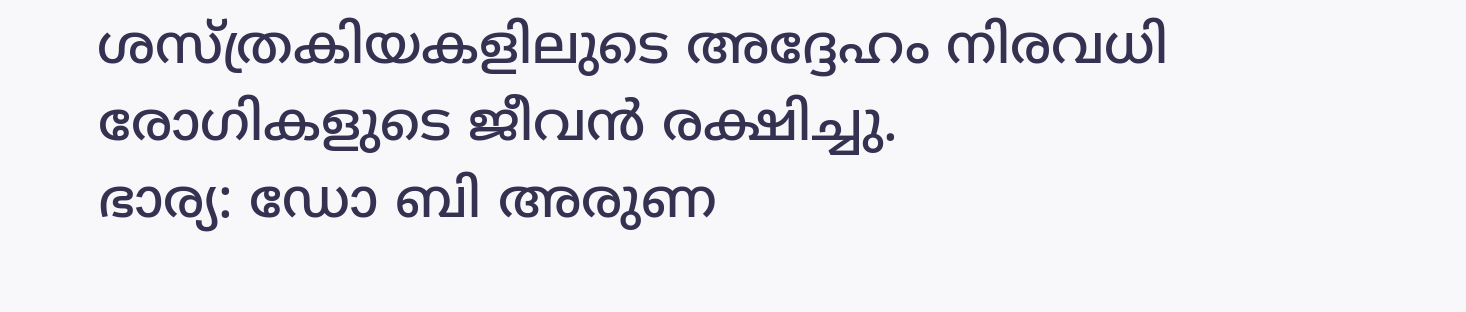ശസ്ത്രകിയകളിലുടെ അദ്ദേഹം നിരവധി രോഗികളുടെ ജീവൻ രക്ഷിച്ചു.
ഭാര്യ: ഡോ ബി അരുണ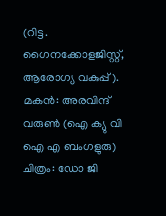(റിട്ട. ഗൈനക്കോളജിസ്റ്റ്, ആരോഗ്യ വകുപ്പ് ). മകൻ: അരവിന്ദ് വരുൺ (ഐ ക്യു വി ഐ എ ബംഗളുരു)
ചിത്രം: ഡോ ജി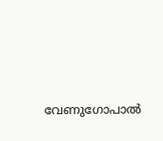വേണുഗോപാൽ